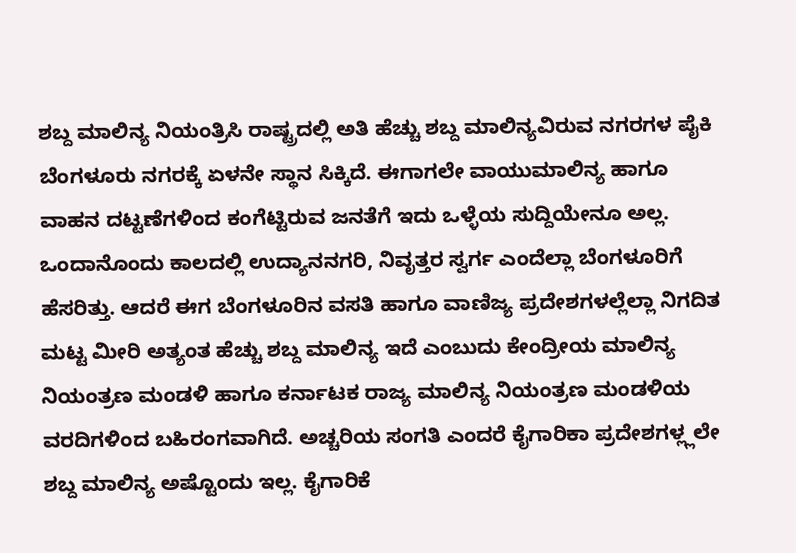ಶಬ್ದ ಮಾಲಿನ್ಯ ನಿಯಂತ್ರಿಸಿ ರಾಷ್ಟ್ರದಲ್ಲಿ ಅತಿ ಹೆಚ್ಚು ಶಬ್ದ ಮಾಲಿನ್ಯವಿರುವ ನಗರಗಳ ಪೈಕಿ ಬೆಂಗಳೂರು ನಗರಕ್ಕೆ ಏಳನೇ ಸ್ಥಾನ ಸಿಕ್ಕಿದೆ. ಈಗಾಗಲೇ ವಾಯುಮಾಲಿನ್ಯ ಹಾಗೂ ವಾಹನ ದಟ್ಟಣೆಗಳಿಂದ ಕಂಗೆಟ್ಟಿರುವ ಜನತೆಗೆ ಇದು ಒಳ್ಳೆಯ ಸುದ್ದಿಯೇನೂ ಅಲ್ಲ. ಒಂದಾನೊಂದು ಕಾಲದಲ್ಲಿ ಉದ್ಯಾನನಗರಿ, ನಿವೃತ್ತರ ಸ್ವರ್ಗ ಎಂದೆಲ್ಲಾ ಬೆಂಗಳೂರಿಗೆ ಹೆಸರಿತ್ತು. ಆದರೆ ಈಗ ಬೆಂಗಳೂರಿನ ವಸತಿ ಹಾಗೂ ವಾಣಿಜ್ಯ ಪ್ರದೇಶಗಳಲ್ಲೆಲ್ಲಾ ನಿಗದಿತ ಮಟ್ಟ ಮೀರಿ ಅತ್ಯಂತ ಹೆಚ್ಚು ಶಬ್ದ ಮಾಲಿನ್ಯ ಇದೆ ಎಂಬುದು ಕೇಂದ್ರೀಯ ಮಾಲಿನ್ಯ ನಿಯಂತ್ರಣ ಮಂಡಳಿ ಹಾಗೂ ಕರ್ನಾಟಕ ರಾಜ್ಯ ಮಾಲಿನ್ಯ ನಿಯಂತ್ರಣ ಮಂಡಳಿಯ ವರದಿಗಳಿಂದ ಬಹಿರಂಗವಾಗಿದೆ. ಅಚ್ಚರಿಯ ಸಂಗತಿ ಎಂದರೆ ಕೈಗಾರಿಕಾ ಪ್ರದೇಶಗಳ್ಲ್ಲಲೇ ಶಬ್ದ ಮಾಲಿನ್ಯ ಅಷ್ಟೊಂದು ಇಲ್ಲ. ಕೈಗಾರಿಕೆ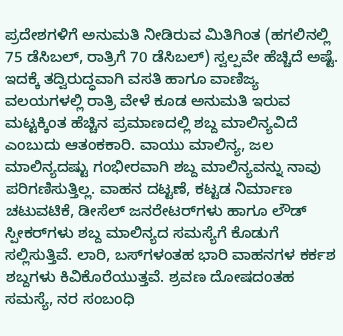ಪ್ರದೇಶಗಳಿಗೆ ಅನುಮತಿ ನೀಡಿರುವ ಮಿತಿಗಿಂತ (ಹಗಲಿನಲ್ಲಿ 75 ಡೆಸಿಬಲ್, ರಾತ್ರಿಗೆ 70 ಡೆಸಿಬಲ್) ಸ್ವಲ್ಪವೇ ಹೆಚ್ಚಿದೆ ಅಷ್ಟೆ. ಇದಕ್ಕೆ ತದ್ವಿರುದ್ಧವಾಗಿ ವಸತಿ ಹಾಗೂ ವಾಣಿಜ್ಯ ವಲಯಗಳಲ್ಲಿ ರಾತ್ರಿ ವೇಳೆ ಕೂಡ ಅನುಮತಿ ಇರುವ ಮಟ್ಟಕ್ಕಿಂತ ಹೆಚ್ಚಿನ ಪ್ರಮಾಣದಲ್ಲಿ ಶಬ್ದ ಮಾಲಿನ್ಯವಿದೆ ಎಂಬುದು ಆತಂಕಕಾರಿ. ವಾಯು ಮಾಲಿನ್ಯ, ಜಲ ಮಾಲಿನ್ಯದಷ್ಟು ಗಂಭೀರವಾಗಿ ಶಬ್ದ ಮಾಲಿನ್ಯವನ್ನು ನಾವು ಪರಿಗಣಿಸುತ್ತಿಲ್ಲ. ವಾಹನ ದಟ್ಟಣೆ, ಕಟ್ಟಡ ನಿರ್ಮಾಣ ಚಟುವಟಿಕೆ, ಡೀಸೆಲ್ ಜನರೇಟರ್‌ಗಳು ಹಾಗೂ ಲೌಡ್ ಸ್ಪೀಕರ್‌ಗಳು ಶಬ್ದ ಮಾಲಿನ್ಯದ ಸಮಸ್ಯೆಗೆ ಕೊಡುಗೆ ಸಲ್ಲಿಸುತ್ತಿವೆ. ಲಾರಿ, ಬಸ್‌ಗಳಂತಹ ಭಾರಿ ವಾಹನಗಳ ಕರ್ಕಶ ಶಬ್ದಗಳು ಕಿವಿಕೊರೆಯುತ್ತವೆ. ಶ್ರವಣ ದೋಷದಂತಹ ಸಮಸ್ಯೆ, ನರ ಸಂಬಂಧಿ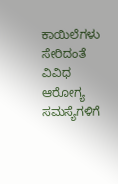ಕಾಯಿಲೆಗಳು ಸೇರಿದಂತೆ ವಿವಿಧ ಆರೋಗ್ಯ ಸಮಸ್ಯೆಗಳಿಗೆ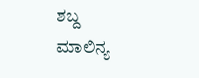ಶಬ್ದ ಮಾಲಿನ್ಯ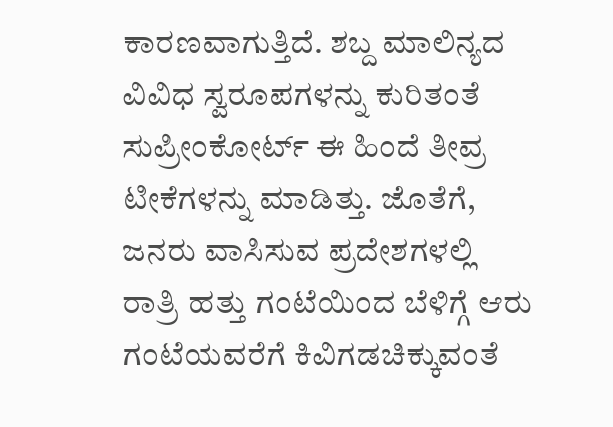ಕಾರಣವಾಗುತ್ತಿದೆ. ಶಬ್ದ ಮಾಲಿನ್ಯದ ವಿವಿಧ ಸ್ವರೂಪಗಳನ್ನು ಕುರಿತಂತೆ ಸುಪ್ರೀಂಕೋರ್ಟ್ ಈ ಹಿಂದೆ ತೀವ್ರ ಟೀಕೆಗಳನ್ನು ಮಾಡಿತ್ತು. ಜೊತೆಗೆ, ಜನರು ವಾಸಿಸುವ ಪ್ರದೇಶಗಳಲ್ಲಿ ರಾತ್ರಿ ಹತ್ತು ಗಂಟೆಯಿಂದ ಬೆಳಿಗ್ಗೆ ಆರು ಗಂಟೆಯವರೆಗೆ ಕಿವಿಗಡಚಿಕ್ಕುವಂತೆ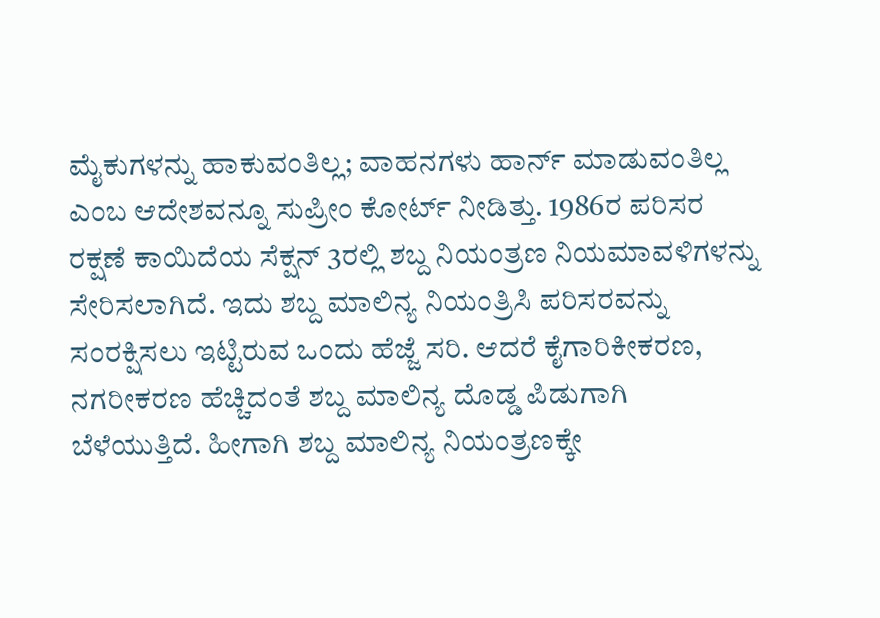ಮೈಕುಗಳನ್ನು ಹಾಕುವಂತಿಲ್ಲ; ವಾಹನಗಳು ಹಾರ್ನ್ ಮಾಡುವಂತಿಲ್ಲ ಎಂಬ ಆದೇಶವನ್ನೂ ಸುಪ್ರೀಂ ಕೋರ್ಟ್ ನೀಡಿತ್ತು. 1986ರ ಪರಿಸರ ರಕ್ಷಣೆ ಕಾಯಿದೆಯ ಸೆಕ್ಷನ್ 3ರಲ್ಲಿ ಶಬ್ದ ನಿಯಂತ್ರಣ ನಿಯಮಾವಳಿಗಳನ್ನು ಸೇರಿಸಲಾಗಿದೆ. ಇದು ಶಬ್ದ ಮಾಲಿನ್ಯ ನಿಯಂತ್ರಿಸಿ ಪರಿಸರವನ್ನು ಸಂರಕ್ಷಿಸಲು ಇಟ್ಟಿರುವ ಒಂದು ಹೆಜ್ಜೆ ಸರಿ. ಆದರೆ ಕೈಗಾರಿಕೀಕರಣ, ನಗರೀಕರಣ ಹೆಚ್ಚಿದಂತೆ ಶಬ್ದ ಮಾಲಿನ್ಯ ದೊಡ್ಡ ಪಿಡುಗಾಗಿ ಬೆಳೆಯುತ್ತಿದೆ. ಹೀಗಾಗಿ ಶಬ್ದ ಮಾಲಿನ್ಯ ನಿಯಂತ್ರಣಕ್ಕೇ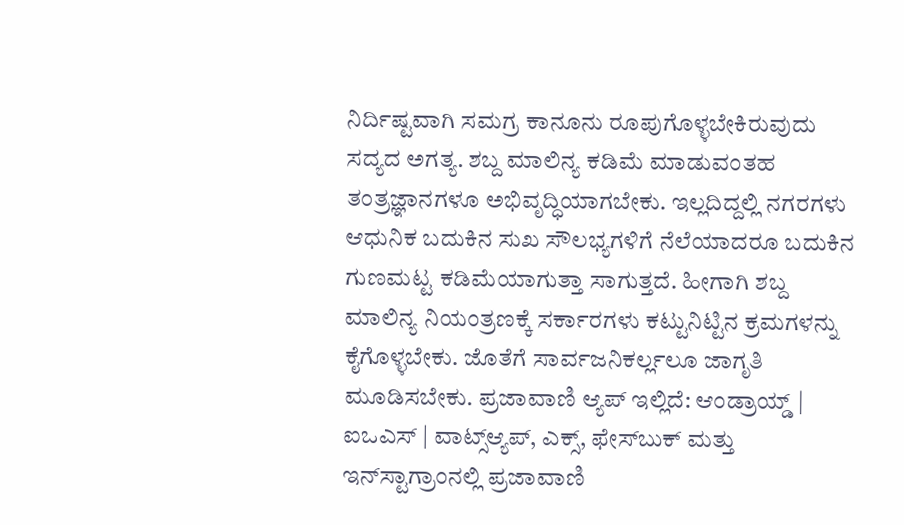ನಿರ್ದಿಷ್ಟವಾಗಿ ಸಮಗ್ರ ಕಾನೂನು ರೂಪುಗೊಳ್ಳಬೇಕಿರುವುದು ಸದ್ಯದ ಅಗತ್ಯ. ಶಬ್ದ ಮಾಲಿನ್ಯ ಕಡಿಮೆ ಮಾಡುವಂತಹ ತಂತ್ರಜ್ಞಾನಗಳೂ ಅಭಿವೃದ್ಧಿಯಾಗಬೇಕು. ಇಲ್ಲದಿದ್ದಲ್ಲಿ ನಗರಗಳು ಆಧುನಿಕ ಬದುಕಿನ ಸುಖ ಸೌಲಭ್ಯಗಳಿಗೆ ನೆಲೆಯಾದರೂ ಬದುಕಿನ ಗುಣಮಟ್ಟ ಕಡಿಮೆಯಾಗುತ್ತಾ ಸಾಗುತ್ತದೆ. ಹೀಗಾಗಿ ಶಬ್ದ ಮಾಲಿನ್ಯ ನಿಯಂತ್ರಣಕ್ಕೆ ಸರ್ಕಾರಗಳು ಕಟ್ಟುನಿಟ್ಟಿನ ಕ್ರಮಗಳನ್ನು ಕೈಗೊಳ್ಳಬೇಕು. ಜೊತೆಗೆ ಸಾರ್ವಜನಿಕರ್ಲ್ಲಲೂ ಜಾಗೃತಿ ಮೂಡಿಸಬೇಕು. ಪ್ರಜಾವಾಣಿ ಆ್ಯಪ್ ಇಲ್ಲಿದೆ: ಆಂಡ್ರಾಯ್ಡ್ | ಐಒಎಸ್ | ವಾಟ್ಸ್ಆ್ಯಪ್, ಎಕ್ಸ್, ಫೇಸ್‌ಬುಕ್ ಮತ್ತು ಇನ್‌ಸ್ಟಾಗ್ರಾಂನಲ್ಲಿ ಪ್ರಜಾವಾಣಿ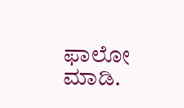ಫಾಲೋ ಮಾಡಿ.